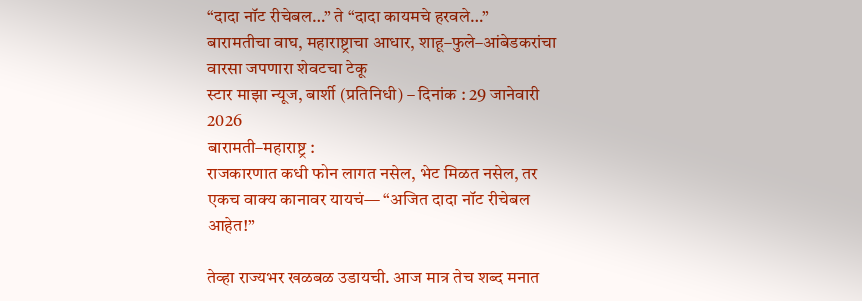“दादा नॉट रीचेबल…” ते “दादा कायमचे हरवले…”
बारामतीचा वाघ, महाराष्ट्राचा आधार, शाहू–फुले–आंबेडकरांचा वारसा जपणारा शेवटचा टेकू
स्टार माझा न्यूज, बार्शी (प्रतिनिधी) – दिनांक : 29 जानेवारी 2026
बारामती–महाराष्ट्र :
राजकारणात कधी फोन लागत नसेल, भेट मिळत नसेल, तर एकच वाक्य कानावर यायचं— “अजित दादा नॉट रीचेबल आहेत!”

तेव्हा राज्यभर खळबळ उडायची. आज मात्र तेच शब्द मनात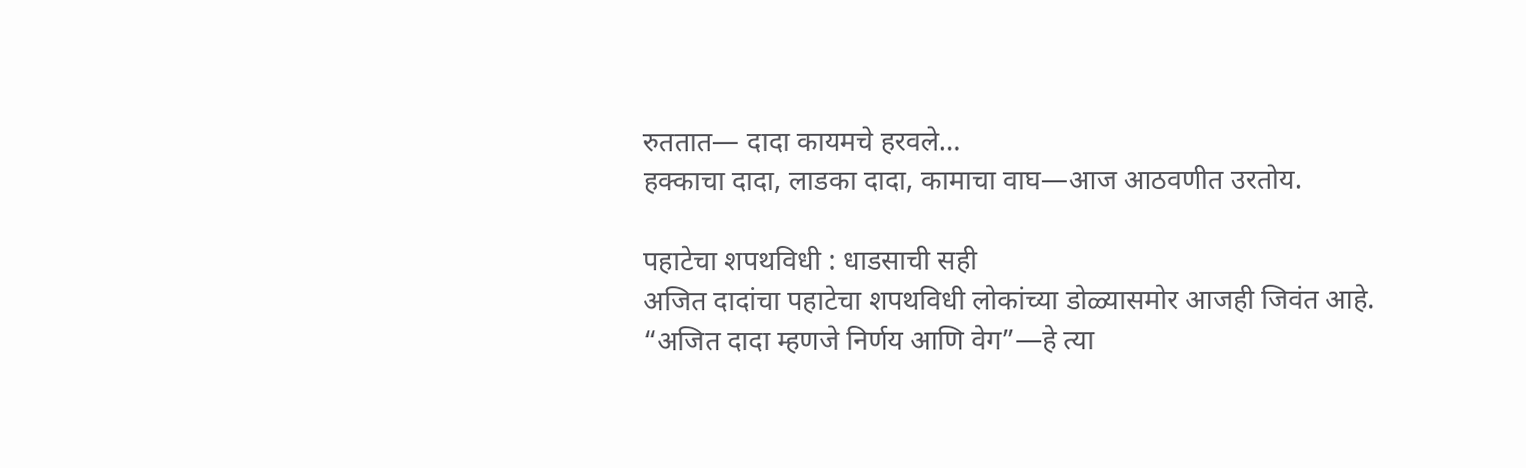रुततात— दादा कायमचे हरवले…
हक्काचा दादा, लाडका दादा, कामाचा वाघ—आज आठवणीत उरतोय.

पहाटेचा शपथविधी : धाडसाची सही
अजित दादांचा पहाटेचा शपथविधी लोकांच्या डोळ्यासमोर आजही जिवंत आहे.
“अजित दादा म्हणजे निर्णय आणि वेग”—हे त्या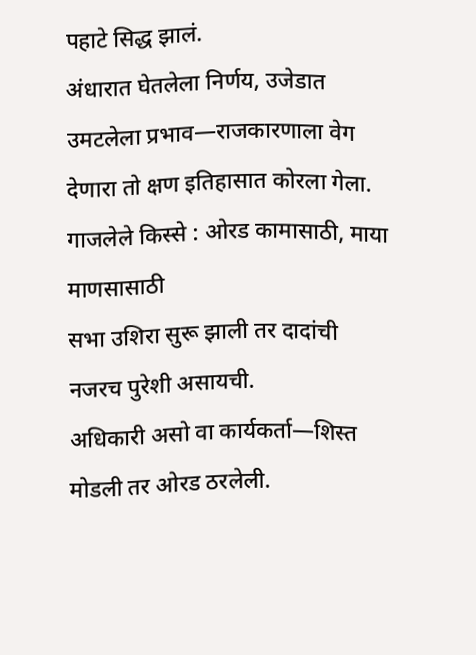पहाटे सिद्ध झालं.
अंधारात घेतलेला निर्णय, उजेडात उमटलेला प्रभाव—राजकारणाला वेग देणारा तो क्षण इतिहासात कोरला गेला.
गाजलेले किस्से : ओरड कामासाठी, माया माणसासाठी
सभा उशिरा सुरू झाली तर दादांची नजरच पुरेशी असायची.
अधिकारी असो वा कार्यकर्ता—शिस्त मोडली तर ओरड ठरलेली.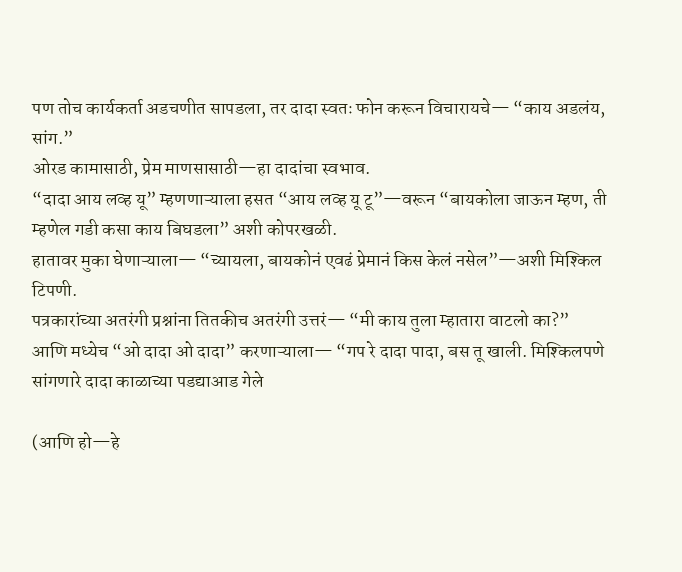पण तोच कार्यकर्ता अडचणीत सापडला, तर दादा स्वतः फोन करून विचारायचे— “काय अडलंय, सांग.”
ओरड कामासाठी, प्रेम माणसासाठी—हा दादांचा स्वभाव.
“दादा आय लव्ह यू” म्हणणाऱ्याला हसत “आय लव्ह यू टू”—वरून “बायकोला जाऊन म्हण, ती म्हणेल गडी कसा काय बिघडला” अशी कोपरखळी.
हातावर मुका घेणाऱ्याला— “च्यायला, बायकोनं एवढं प्रेमानं किस केलं नसेल”—अशी मिश्किल टिपणी.
पत्रकारांच्या अतरंगी प्रश्नांना तितकीच अतरंगी उत्तरं— “मी काय तुला म्हातारा वाटलो का?”
आणि मध्येच “ओ दादा ओ दादा” करणाऱ्याला— “गप रे दादा पादा, बस तू खाली. मिश्किलपणे सांगणारे दादा काळाच्या पडद्याआड गेले

(आणि हो—हे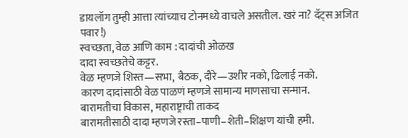डायलॉग तुम्ही आत्ता त्यांच्याच टोनमध्ये वाचले असतील. खरं ना? दॅट्स अजित पवार!)
स्वच्छता, वेळ आणि काम : दादांची ओळख
दादा स्वच्छतेचे कट्टर.
वेळ म्हणजे शिस्त—सभा, बैठक, दौरे—उशीर नको, ढिलाई नको.
कारण दादांसाठी वेळ पाळणं म्हणजे सामान्य माणसाचा सन्मान.
बारामतीचा विकास, महाराष्ट्राची ताकद
बारामतीसाठी दादा म्हणजे रस्ता–पाणी–शेती–शिक्षण यांची हमी.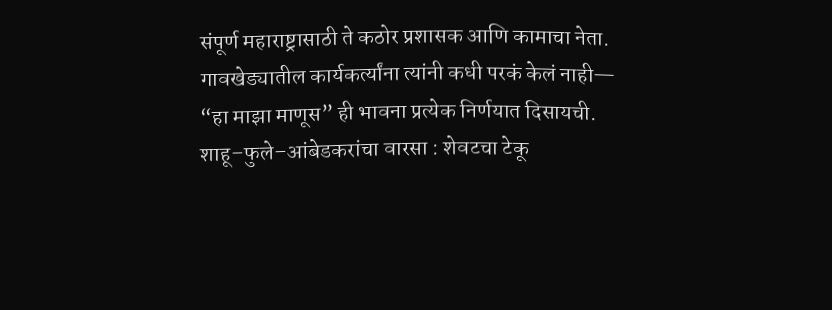संपूर्ण महाराष्ट्रासाठी ते कठोर प्रशासक आणि कामाचा नेता.
गावखेड्यातील कार्यकर्त्यांना त्यांनी कधी परकं केलं नाही— “हा माझा माणूस” ही भावना प्रत्येक निर्णयात दिसायची.
शाहू–फुले–आंबेडकरांचा वारसा : शेवटचा टेकू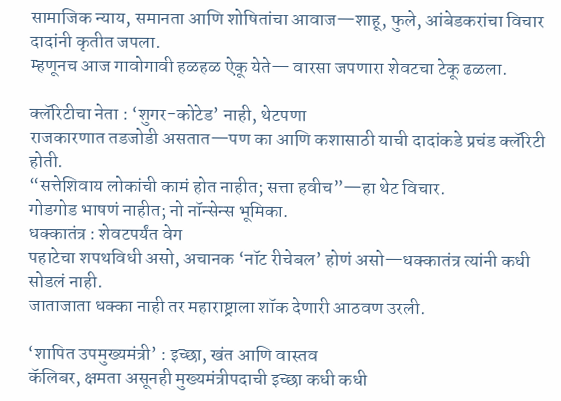सामाजिक न्याय, समानता आणि शोषितांचा आवाज—शाहू, फुले, आंबेडकरांचा विचार दादांनी कृतीत जपला.
म्हणूनच आज गावोगावी हळहळ ऐकू येते— वारसा जपणारा शेवटचा टेकू ढळला.

क्लॅरिटीचा नेता : ‘शुगर-कोटेड’ नाही, थेटपणा
राजकारणात तडजोडी असतात—पण का आणि कशासाठी याची दादांकडे प्रचंड क्लॅरिटी होती.
“सत्तेशिवाय लोकांची कामं होत नाहीत; सत्ता हवीच”—हा थेट विचार.
गोडगोड भाषणं नाहीत; नो नॉन्सेन्स भूमिका.
धक्कातंत्र : शेवटपर्यंत वेग
पहाटेचा शपथविधी असो, अचानक ‘नॉट रीचेबल’ होणं असो—धक्कातंत्र त्यांनी कधी सोडलं नाही.
जाताजाता धक्का नाही तर महाराष्ट्राला शॉक देणारी आठवण उरली.

‘शापित उपमुख्यमंत्री’ : इच्छा, खंत आणि वास्तव
कॅलिबर, क्षमता असूनही मुख्यमंत्रीपदाची इच्छा कधी कधी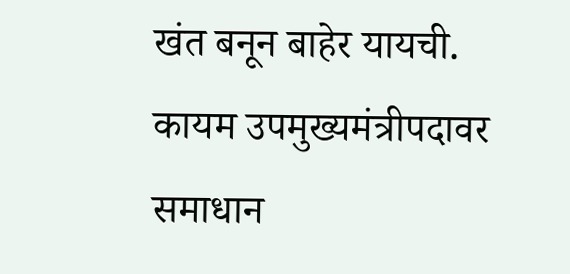खंत बनून बाहेर यायची.
कायम उपमुख्यमंत्रीपदावर समाधान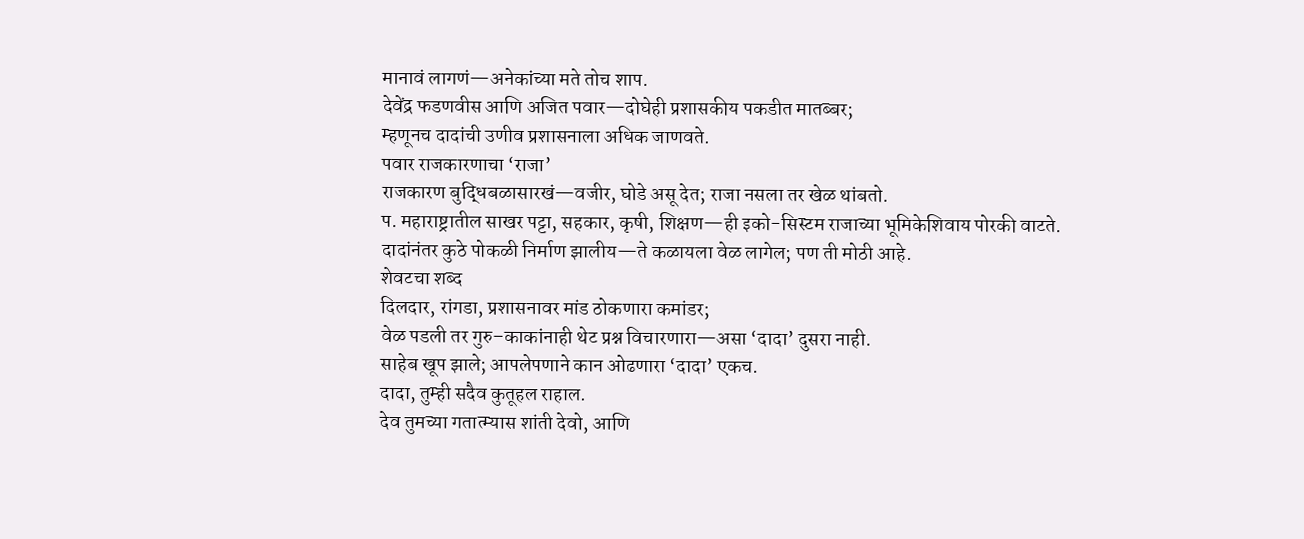मानावं लागणं—अनेकांच्या मते तोच शाप.
देवेंद्र फडणवीस आणि अजित पवार—दोघेही प्रशासकीय पकडीत मातब्बर;
म्हणूनच दादांची उणीव प्रशासनाला अधिक जाणवते.
पवार राजकारणाचा ‘राजा’
राजकारण बुद्धिबळासारखं—वजीर, घोडे असू देत; राजा नसला तर खेळ थांबतो.
प. महाराष्ट्रातील साखर पट्टा, सहकार, कृषी, शिक्षण—ही इको-सिस्टम राजाच्या भूमिकेशिवाय पोरकी वाटते.
दादांनंतर कुठे पोकळी निर्माण झालीय—ते कळायला वेळ लागेल; पण ती मोठी आहे.
शेवटचा शब्द
दिलदार, रांगडा, प्रशासनावर मांड ठोकणारा कमांडर;
वेळ पडली तर गुरु–काकांनाही थेट प्रश्न विचारणारा—असा ‘दादा’ दुसरा नाही.
साहेब खूप झाले; आपलेपणाने कान ओढणारा ‘दादा’ एकच.
दादा, तुम्ही सदैव कुतूहल राहाल.
देव तुमच्या गतात्म्यास शांती देवो, आणि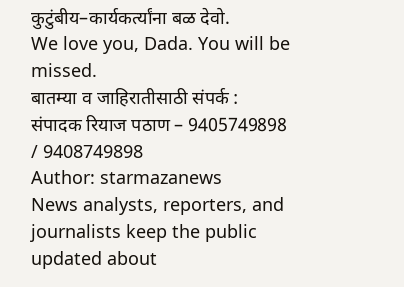कुटुंबीय–कार्यकर्त्यांना बळ देवो.
We love you, Dada. You will be missed.
बातम्या व जाहिरातीसाठी संपर्क :
संपादक रियाज पठाण – 9405749898 / 9408749898
Author: starmazanews
News analysts, reporters, and journalists keep the public updated about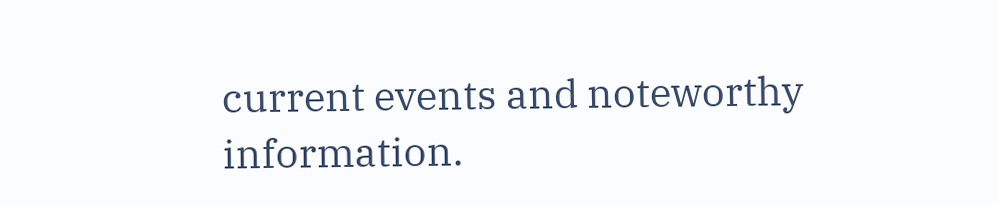current events and noteworthy information.